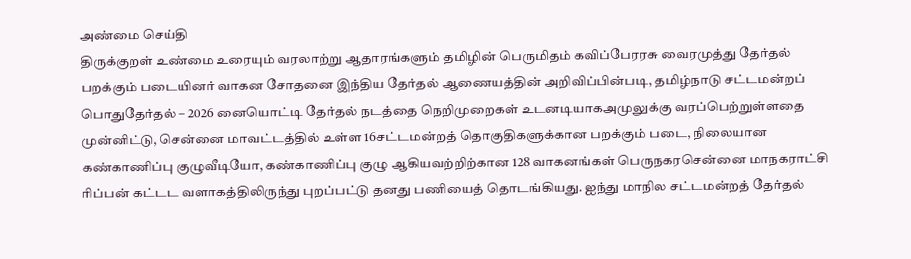அண்மை செய்தி
திருக்குறள் உண்மை உரையும் வரலாற்று ஆதாரங்களும் தமிழின் பெருமிதம் கவிப்பேரரசு வைரமுத்து தேர்தல் பறக்கும் படையினர் வாகன சோதனை இந்திய தேர்தல் ஆணையத்தின் அறிவிப்பின்படி, தமிழ்நாடு சட்டமன்றப் பொதுதேர்தல் – 2026 னையொட்டி தேர்தல் நடத்தை நெறிமுறைகள் உடனடியாகஅமுலுக்கு வரப்பெற்றுள்ளதை முன்னிட்டு, சென்னை மாவட்டத்தில் உள்ள 16சட்டமன்றத் தொகுதிகளுக்கான பறக்கும் படை, நிலையான கண்காணிப்பு குழுவீடியோ, கண்காணிப்பு குழு ஆகியவற்றிற்கான 128 வாகனங்கள் பெருநகரசென்னை மாநகராட்சி ரிப்பன் கட்டட வளாகத்திலிருந்து புறப்பட்டு தனது பணியைத் தொடங்கியது. ஐந்து மாநில சட்டமன்றத் தேர்தல்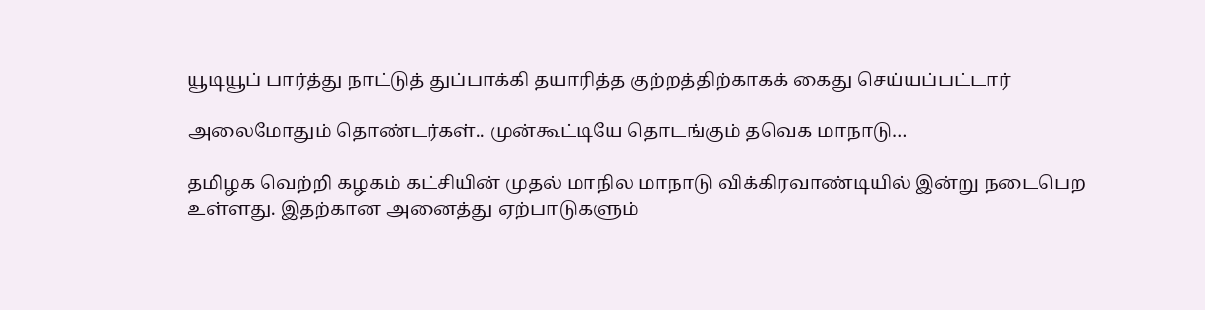யூடியூப் பார்த்து நாட்டுத் துப்பாக்கி தயாரித்த குற்றத்திற்காகக் கைது செய்யப்பட்டார்

அலைமோதும் தொண்டர்கள்.. முன்கூட்டியே தொடங்கும் தவெக மாநாடு…

தமிழக வெற்றி கழகம் கட்சியின் முதல் மாநில மாநாடு விக்கிரவாண்டியில் இன்று நடைபெற உள்ளது. இதற்கான அனைத்து ஏற்பாடுகளும்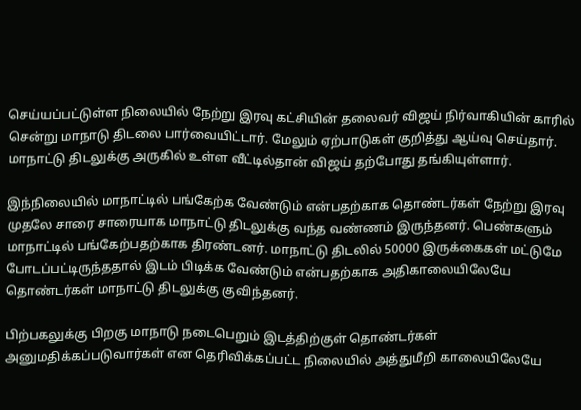செய்யப்பட்டுள்ள நிலையில் நேற்று இரவு கட்சியின் தலைவர் விஜய் நிர்வாகியின் காரில் சென்று மாநாடு திடலை பார்வையிட்டார். மேலும் ஏற்பாடுகள் குறித்து ஆய்வு செய்தார். மாநாட்டு திடலுக்கு அருகில் உள்ள வீட்டில்தான் விஜய் தற்போது தங்கியுள்ளார்.

இந்நிலையில் மாநாட்டில் பங்கேற்க வேண்டும் என்பதற்காக தொண்டர்கள் நேற்று இரவு முதலே சாரை சாரையாக மாநாட்டு திடலுக்கு வந்த வண்ணம் இருந்தனர். பெண்களும் மாநாட்டில் பங்கேற்பதற்காக திரண்டனர். மாநாட்டு திடலில் 50000 இருக்கைகள் மட்டுமே போடப்பட்டிருந்ததால் இடம் பிடிக்க வேண்டும் என்பதற்காக அதிகாலையிலேயே தொண்டர்கள் மாநாட்டு திடலுக்கு குவிந்தனர்.

பிற்பகலுக்கு பிறகு மாநாடு நடைபெறும் இடத்திற்குள் தொண்டர்கள் அனுமதிக்கப்படுவார்கள் என தெரிவிக்கப்பட்ட நிலையில் அத்துமீறி காலையிலேயே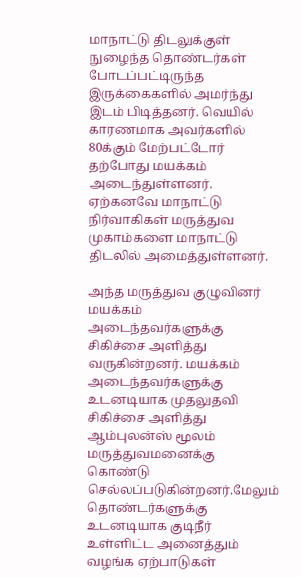மாநாட்டு திடலுக்குள் நுழைந்த தொண்டர்கள் போடப்பட்டிருந்த இருக்கைகளில் அமர்ந்து இடம் பிடித்தனர். வெயில் காரணமாக அவர்களில் 80க்கும் மேற்பட்டோர் தற்போது மயக்கம் அடைந்துள்ளனர். ஏற்கனவே மாநாட்டு நிர்வாகிகள் மருத்துவ முகாம்களை மாநாட்டு திடலில் அமைத்துள்ளனர்.

அந்த மருத்துவ குழுவினர் மயக்கம் அடைந்தவர்களுக்கு சிகிச்சை அளித்து வருகின்றனர். மயக்கம் அடைந்தவர்களுக்கு உடனடியாக முதலுதவி சிகிச்சை அளித்து ஆம்புலன்ஸ் மூலம் மருத்துவமனைக்கு கொண்டு செல்லப்படுகின்றனர்.மேலும் தொண்டர்களுக்கு உடனடியாக குடிநீர் உள்ளிட்ட அனைத்தும் வழங்க ஏற்பாடுகள்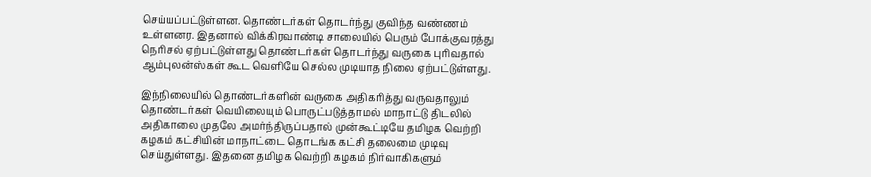செய்யப்பட்டுள்ளன. தொண்டர்கள் தொடர்ந்து குவிந்த வண்ணம் உள்ளனர. இதனால் விக்கிரவாண்டி சாலையில் பெரும் போக்குவரத்து நெரிசல் ஏற்பட்டுள்ளது தொண்டர்கள் தொடர்ந்து வருகை புரிவதால் ஆம்புலன்ஸ்கள் கூட வெளியே செல்ல முடியாத நிலை ஏற்பட்டுள்ளது.

இந்நிலையில் தொண்டர்களின் வருகை அதிகரித்து வருவதாலும் தொண்டர்கள் வெயிலையும் பொருட்படுத்தாமல் மாநாட்டு திடலில் அதிகாலை முதலே அமர்ந்திருப்பதால் முன்கூட்டியே தமிழக வெற்றி கழகம் கட்சியின் மாநாட்டை தொடங்க கட்சி தலைமை முடிவு செய்துள்ளது. இதனை தமிழக வெற்றி கழகம் நிர்வாகிகளும்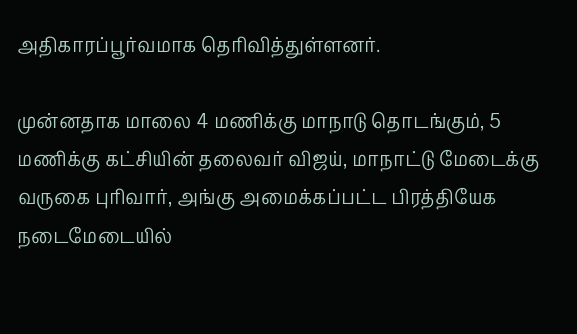அதிகாரப்பூர்வமாக தெரிவித்துள்ளனர்.

முன்னதாக மாலை 4 மணிக்கு மாநாடு தொடங்கும், 5 மணிக்கு கட்சியின் தலைவர் விஜய், மாநாட்டு மேடைக்கு வருகை புரிவார், அங்கு அமைக்கப்பட்ட பிரத்தியேக நடைமேடையில்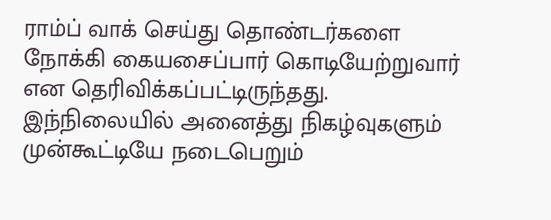ராம்ப் வாக் செய்து தொண்டர்களை நோக்கி கையசைப்பார் கொடியேற்றுவார் என தெரிவிக்கப்பட்டிருந்தது. இந்நிலையில் அனைத்து நிகழ்வுகளும் முன்கூட்டியே நடைபெறும்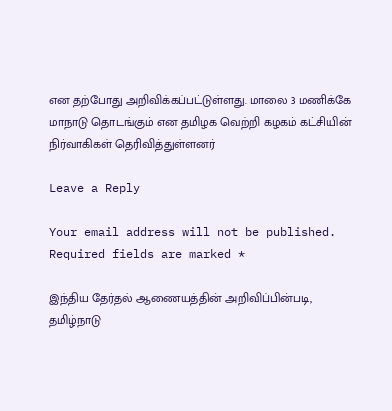என தற்போது அறிவிக்கப்பட்டுள்ளது. மாலை 3 மணிக்கே மாநாடு தொடங்கும் என தமிழக வெற்றி கழகம் கட்சியின் நிர்வாகிகள் தெரிவித்துள்ளனர்

Leave a Reply

Your email address will not be published. Required fields are marked *

இந்திய தேர்தல் ஆணையத்தின் அறிவிப்பின்படி, தமிழ்நாடு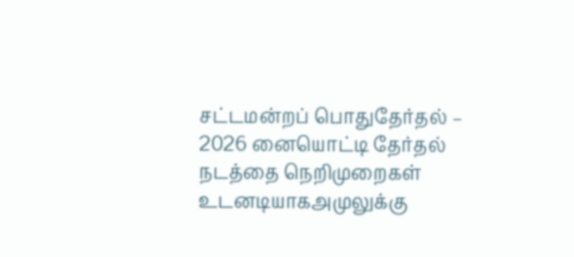சட்டமன்றப் பொதுதேர்தல் – 2026 னையொட்டி தேர்தல் நடத்தை நெறிமுறைகள் உடனடியாகஅமுலுக்கு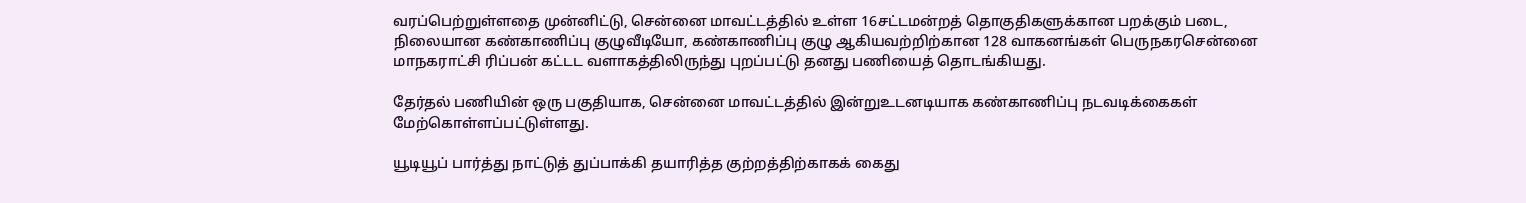வரப்பெற்றுள்ளதை முன்னிட்டு, சென்னை மாவட்டத்தில் உள்ள 16சட்டமன்றத் தொகுதிகளுக்கான பறக்கும் படை, நிலையான கண்காணிப்பு குழுவீடியோ, கண்காணிப்பு குழு ஆகியவற்றிற்கான 128 வாகனங்கள் பெருநகரசென்னை மாநகராட்சி ரிப்பன் கட்டட வளாகத்திலிருந்து புறப்பட்டு தனது பணியைத் தொடங்கியது.

தேர்தல் பணியின் ஒரு பகுதியாக, சென்னை மாவட்டத்தில் இன்றுஉடனடியாக கண்காணிப்பு நடவடிக்கைகள் மேற்கொள்ளப்பட்டுள்ளது.

யூடியூப் பார்த்து நாட்டுத் துப்பாக்கி தயாரித்த குற்றத்திற்காகக் கைது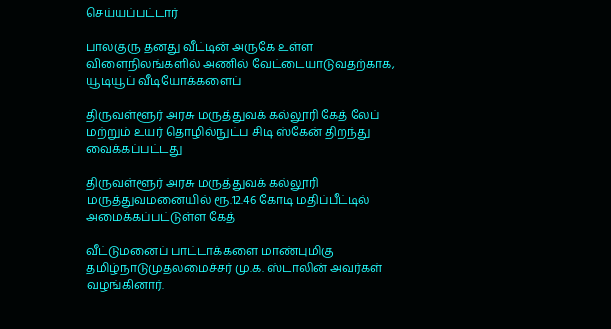செய்யப்பட்டார்

பாலகுரு தனது வீட்டின் அருகே உள்ள விளைநிலங்களில் அணில் வேட்டையாடுவதற்காக, யூடியூப் வீடியோக்களைப்

திருவள்ளூர் அரசு மருத்துவக் கல்லூரி கேத் லேப் மற்றும் உயர் தொழில்நுட்ப சிடி ஸ்கேன் திறந்து வைக்கப்பட்டது

திருவள்ளூர் அரசு மருத்துவக் கல்லூரி மருத்துவமனையில் ரூ.12.46 கோடி மதிப்பீட்டில் அமைக்கப்பட்டுள்ள கேத்

வீட்டுமனைப் பாட்டாக்களை மாண்புமிகு தமிழ்நாடுமுதலமைச்சர் மு.க. ஸ்டாலின் அவர்கள் வழங்கினார்.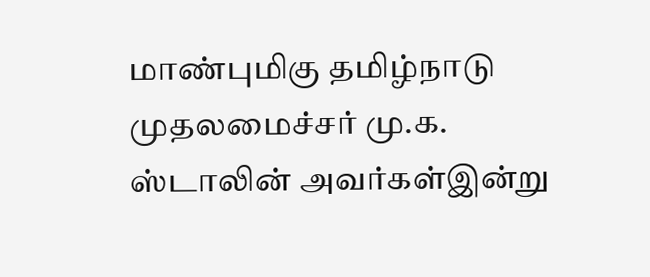மாண்புமிகு தமிழ்நாடு முதலமைச்சர் மு.க. ஸ்டாலின் அவர்கள்இன்று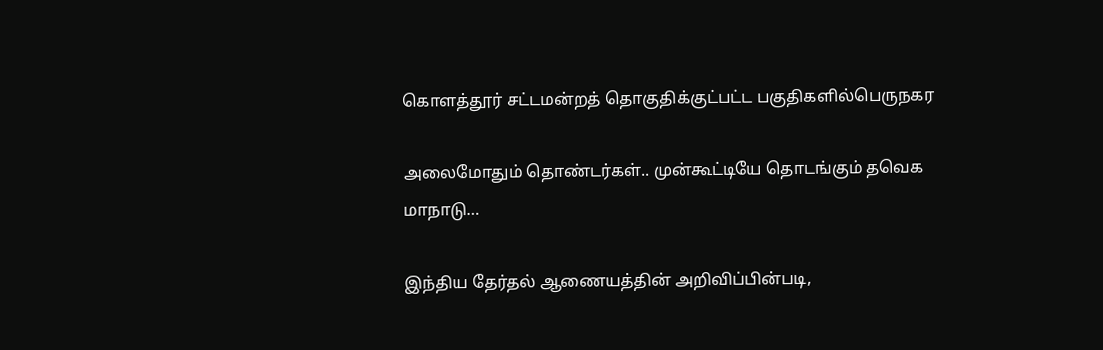கொளத்தூர் சட்டமன்றத் தொகுதிக்குட்பட்ட பகுதிகளில்பெருநகர

அலைமோதும் தொண்டர்கள்.. முன்கூட்டியே தொடங்கும் தவெக மாநாடு…

இந்திய தேர்தல் ஆணையத்தின் அறிவிப்பின்படி,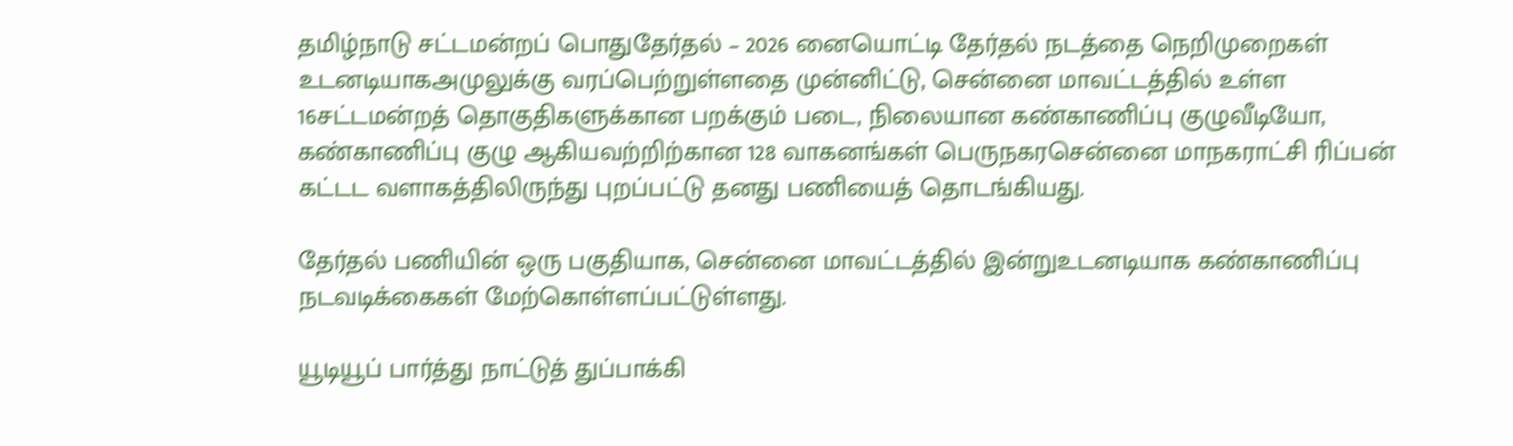தமிழ்நாடு சட்டமன்றப் பொதுதேர்தல் – 2026 னையொட்டி தேர்தல் நடத்தை நெறிமுறைகள் உடனடியாகஅமுலுக்கு வரப்பெற்றுள்ளதை முன்னிட்டு, சென்னை மாவட்டத்தில் உள்ள 16சட்டமன்றத் தொகுதிகளுக்கான பறக்கும் படை, நிலையான கண்காணிப்பு குழுவீடியோ, கண்காணிப்பு குழு ஆகியவற்றிற்கான 128 வாகனங்கள் பெருநகரசென்னை மாநகராட்சி ரிப்பன் கட்டட வளாகத்திலிருந்து புறப்பட்டு தனது பணியைத் தொடங்கியது.

தேர்தல் பணியின் ஒரு பகுதியாக, சென்னை மாவட்டத்தில் இன்றுஉடனடியாக கண்காணிப்பு நடவடிக்கைகள் மேற்கொள்ளப்பட்டுள்ளது.

யூடியூப் பார்த்து நாட்டுத் துப்பாக்கி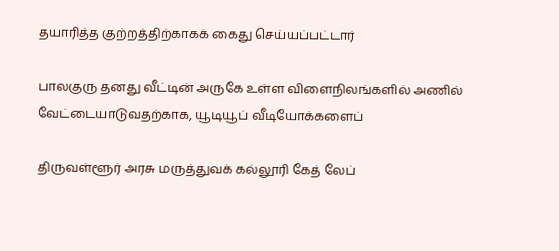தயாரித்த குற்றத்திற்காகக் கைது செய்யப்பட்டார்

பாலகுரு தனது வீட்டின் அருகே உள்ள விளைநிலங்களில் அணில் வேட்டையாடுவதற்காக, யூடியூப் வீடியோக்களைப்

திருவள்ளூர் அரசு மருத்துவக் கல்லூரி கேத் லேப்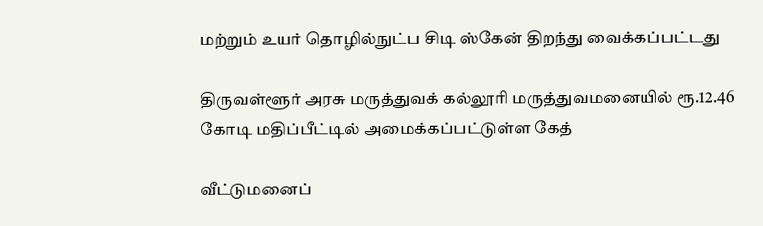மற்றும் உயர் தொழில்நுட்ப சிடி ஸ்கேன் திறந்து வைக்கப்பட்டது

திருவள்ளூர் அரசு மருத்துவக் கல்லூரி மருத்துவமனையில் ரூ.12.46 கோடி மதிப்பீட்டில் அமைக்கப்பட்டுள்ள கேத்

வீட்டுமனைப்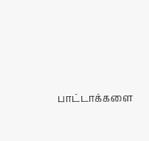பாட்டாக்களை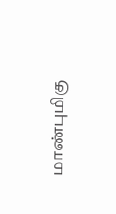மாண்புமிகு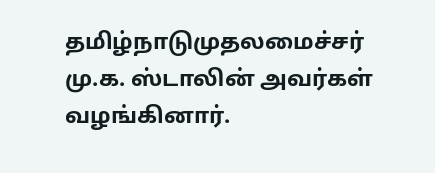தமிழ்நாடுமுதலமைச்சர் மு.க. ஸ்டாலின் அவர்கள் வழங்கினார்.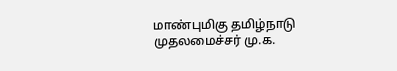மாண்புமிகு தமிழ்நாடு முதலமைச்சர் மு.க.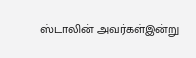ஸ்டாலின் அவர்கள்இன்று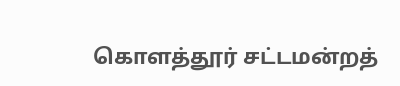கொளத்தூர் சட்டமன்றத்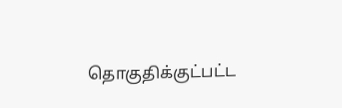தொகுதிக்குட்பட்ட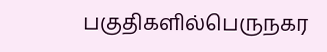பகுதிகளில்பெருநகர